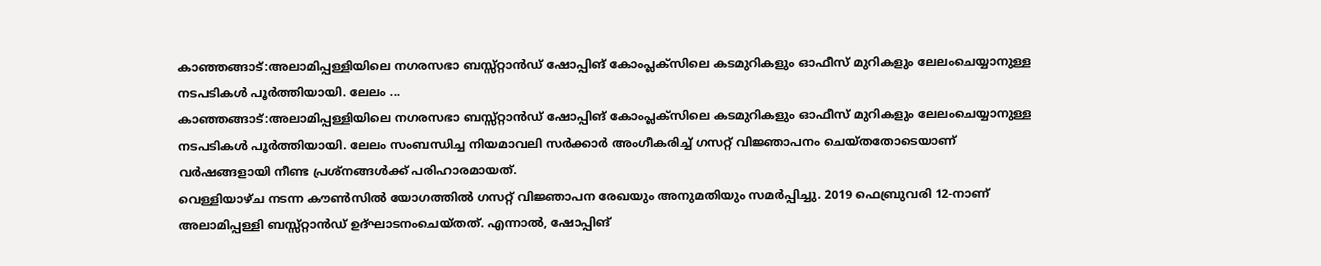കാഞ്ഞങ്ങാട്:അലാമിപ്പള്ളിയിലെ നഗരസഭാ ബസ്സ്റ്റാൻഡ് ഷോപ്പിങ് കോംപ്ലക്സിലെ കടമുറികളും ഓഫീസ് മുറികളും ലേലംചെയ്യാനുള്ള നടപടികൾ പൂർത്തിയായി. ലേലം ...
കാഞ്ഞങ്ങാട്:അലാമിപ്പള്ളിയിലെ നഗരസഭാ ബസ്സ്റ്റാൻഡ് ഷോപ്പിങ് കോംപ്ലക്സിലെ കടമുറികളും ഓഫീസ് മുറികളും ലേലംചെയ്യാനുള്ള നടപടികൾ പൂർത്തിയായി. ലേലം സംബന്ധിച്ച നിയമാവലി സർക്കാർ അംഗീകരിച്ച് ഗസറ്റ് വിജ്ഞാപനം ചെയ്തതോടെയാണ് വർഷങ്ങളായി നീണ്ട പ്രശ്നങ്ങൾക്ക് പരിഹാരമായത്.
വെള്ളിയാഴ്ച നടന്ന കൗൺസിൽ യോഗത്തിൽ ഗസറ്റ് വിജ്ഞാപന രേഖയും അനുമതിയും സമർപ്പിച്ചു. 2019 ഫെബ്രുവരി 12-നാണ് അലാമിപ്പള്ളി ബസ്സ്റ്റാൻഡ് ഉദ്ഘാടനംചെയ്തത്. എന്നാൽ, ഷോപ്പിങ്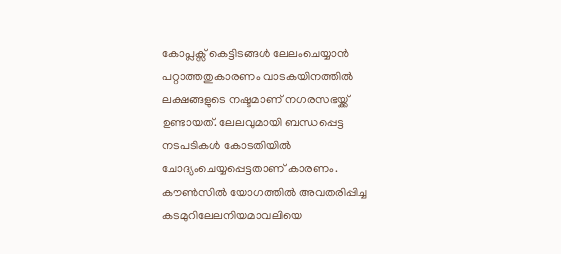കോപ്ലക്സ് കെട്ടിടങ്ങൾ ലേലംചെയ്യാൻ പറ്റാത്തതുകാരണം വാടകയിനത്തിൽ ലക്ഷങ്ങളുടെ നഷ്ടമാണ് നഗരസഭയ്ക്ക് ഉണ്ടായത്. ലേലവുമായി ബന്ധപ്പെട്ട നടപടികൾ കോടതിയിൽ ചോദ്യംചെയ്യപ്പെട്ടതാണ് കാരണം.
കൗൺസിൽ യോഗത്തിൽ അവതരിപ്പിച്ച കടമുറിലേലനിയമാവലിയെ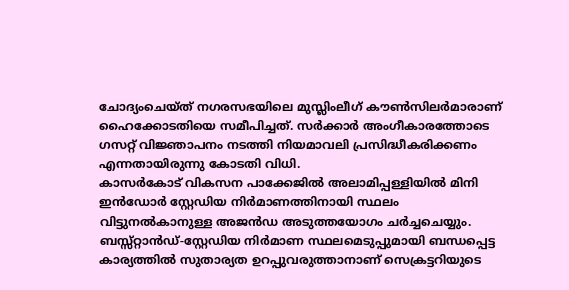ചോദ്യംചെയ്ത് നഗരസഭയിലെ മുസ്ലിംലീഗ് കൗൺസിലർമാരാണ് ഹൈക്കോടതിയെ സമീപിച്ചത്. സർക്കാർ അംഗീകാരത്തോടെ ഗസറ്റ് വിജ്ഞാപനം നടത്തി നിയമാവലി പ്രസിദ്ധീകരിക്കണം എന്നതായിരുന്നു കോടതി വിധി.
കാസർകോട് വികസന പാക്കേജിൽ അലാമിപ്പള്ളിയിൽ മിനി ഇൻഡോർ സ്റ്റേഡിയ നിർമാണത്തിനായി സ്ഥലം വിട്ടുനൽകാനുള്ള അജൻഡ അടുത്തയോഗം ചർച്ചചെയ്യും. ബസ്സ്റ്റാൻഡ്-സ്റ്റേഡിയ നിർമാണ സ്ഥലമെടുപ്പുമായി ബന്ധപ്പെട്ട കാര്യത്തിൽ സുതാര്യത ഉറപ്പുവരുത്താനാണ് സെക്രട്ടറിയുടെ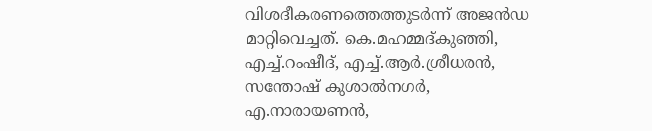വിശദീകരണത്തെത്തുടർന്ന് അജൻഡ മാറ്റിവെച്ചത്. കെ.മഹമ്മദ്കുഞ്ഞി, എച്ച്.റംഷീദ്, എച്ച്.ആർ.ശ്രീധരൻ, സന്തോഷ് കുശാൽനഗർ, എ.നാരായണൻ,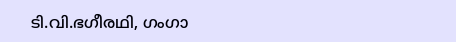ടി.വി.ഭഗീരഥി, ഗംഗാ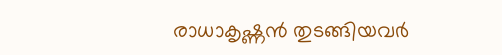രാധാകൃഷ്ണൻ തുടങ്ങിയവർ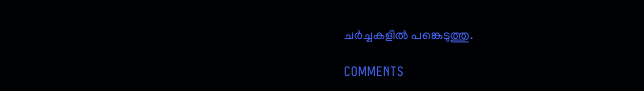ചർച്ചകളിൽ പങ്കെടുത്തു.

COMMENTS